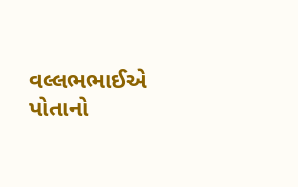વલ્લભભાઈએ પોતાનો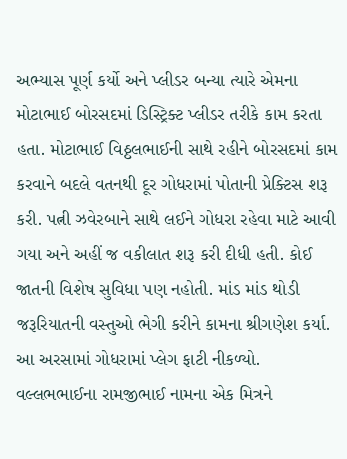અભ્યાસ પૂર્ણ કર્યો અને પ્લીડર બન્યા ત્યારે એમના મોટાભાઈ બોરસદમાં ડિસ્ટ્રિક્ટ પ્લીડર તરીકે કામ કરતા હતા. મોટાભાઈ વિઠ્ઠલભાઈની સાથે રહીને બોરસદમાં કામ કરવાને બદલે વતનથી દૂર ગોધરામાં પોતાની પ્રેક્ટિસ શરૂ કરી. પત્ની ઝવેરબાને સાથે લઈને ગોધરા રહેવા માટે આવી ગયા અને અહીં જ વકીલાત શરૂ કરી દીધી હતી. કોઈ જાતની વિશેષ સુવિધા પણ નહોતી. માંડ માંડ થોડી જરૂરિયાતની વસ્તુઓ ભેગી કરીને કામના શ્રીગણેશ કર્યા.
આ અરસામાં ગોધરામાં પ્લેગ ફાટી નીકળ્યો. વલ્લભભાઈના રામજીભાઈ નામના એક મિત્રને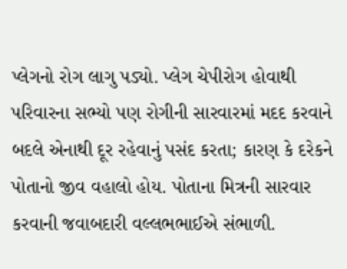પ્લેગનો રોગ લાગુ પડ્યો. પ્લેગ ચેપીરોગ હોવાથી પરિવારના સભ્યો પણ રોગીની સારવારમાં મદદ કરવાને બદલે એનાથી દૂર રહેવાનું પસંદ કરતા; કારણ કે દરેકને પોતાનો જીવ વહાલો હોય. પોતાના મિત્રની સારવાર કરવાની જવાબદારી વલ્લભભાઈએ સંભાળી.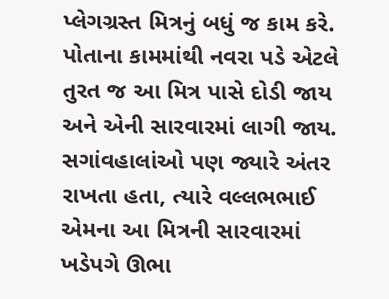પ્લેગગ્રસ્ત મિત્રનું બધું જ કામ કરે. પોતાના કામમાંથી નવરા પડે એટલે તુરત જ આ મિત્ર પાસે દોડી જાય અને એની સારવારમાં લાગી જાય. સગાંવહાલાંઓ પણ જ્યારે અંતર રાખતા હતા, ત્યારે વલ્લભભાઈ એમના આ મિત્રની સારવારમાં ખડેપગે ઊભા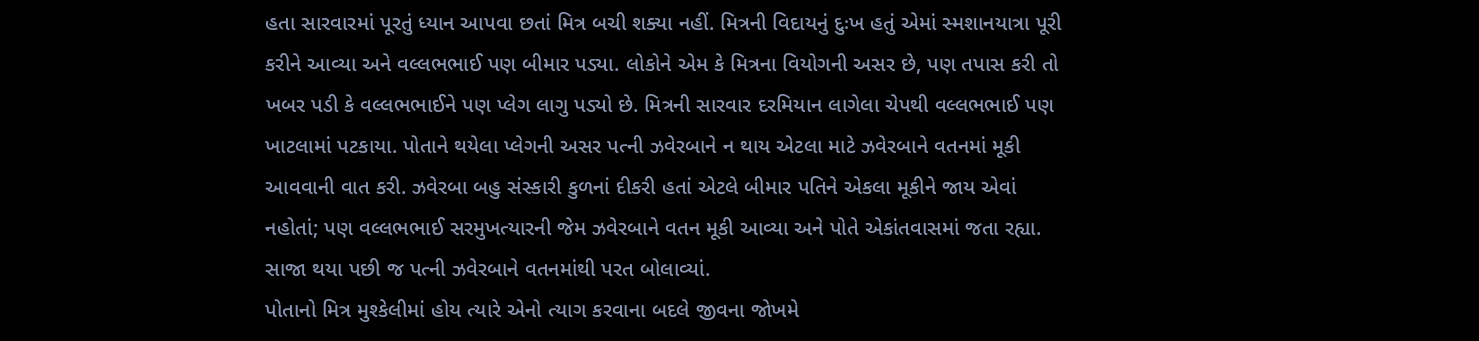હતા સારવારમાં પૂરતું ધ્યાન આપવા છતાં મિત્ર બચી શક્યા નહીં. મિત્રની વિદાયનું દુઃખ હતું એમાં સ્મશાનયાત્રા પૂરી કરીને આવ્યા અને વલ્લભભાઈ પણ બીમાર પડ્યા. લોકોને એમ કે મિત્રના વિયોગની અસર છે, પણ તપાસ કરી તો ખબર પડી કે વલ્લભભાઈને પણ પ્લેગ લાગુ પડ્યો છે. મિત્રની સારવાર દરમિયાન લાગેલા ચેપથી વલ્લભભાઈ પણ ખાટલામાં પટકાયા. પોતાને થયેલા પ્લેગની અસર પત્ની ઝવેરબાને ન થાય એટલા માટે ઝવેરબાને વતનમાં મૂકી આવવાની વાત કરી. ઝવેરબા બહુ સંસ્કારી કુળનાં દીકરી હતાં એટલે બીમાર પતિને એકલા મૂકીને જાય એવાં નહોતાં; પણ વલ્લભભાઈ સરમુખત્યારની જેમ ઝવેરબાને વતન મૂકી આવ્યા અને પોતે એકાંતવાસમાં જતા રહ્યા. સાજા થયા પછી જ પત્ની ઝવેરબાને વતનમાંથી પરત બોલાવ્યાં.
પોતાનો મિત્ર મુશ્કેલીમાં હોય ત્યારે એનો ત્યાગ કરવાના બદલે જીવના જોખમે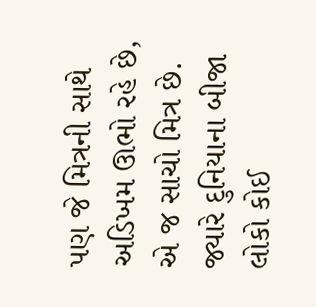પણ જે મિત્રની સાથે અડિખમ ઊભો રહે છે, એ જ સાચો મિત્ર છે. જ્યારે દુનિયાના બીજા લોકો કોઈ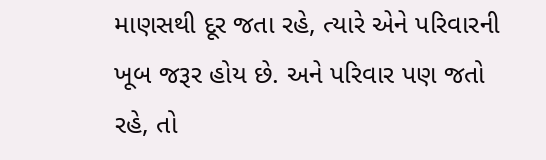માણસથી દૂર જતા રહે, ત્યારે એને પરિવારની ખૂબ જરૂર હોય છે. અને પરિવાર પણ જતો રહે, તો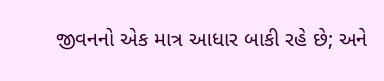જીવનનો એક માત્ર આધાર બાકી રહે છે; અને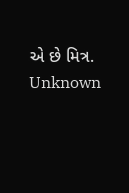એ છે મિત્ર.
Unknown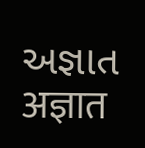અજ્ઞાત
अज्ञात